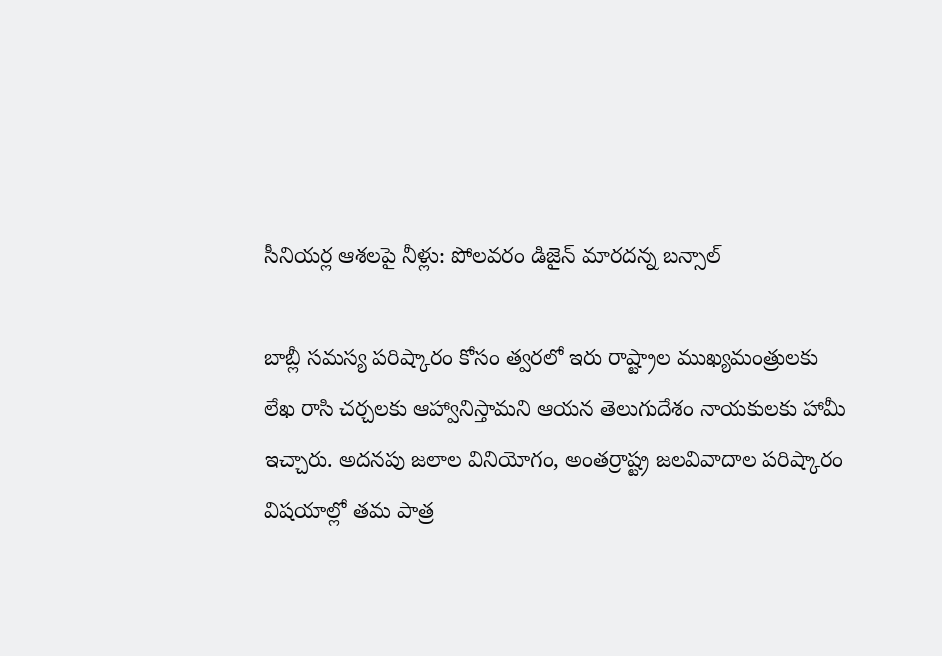సీనియర్ల ఆశలపై నీళ్లు: పోలవరం డిజైన్ మారదన్న బన్సాల్

బాబ్లీ సమస్య పరిష్కారం కోసం త్వరలో ఇరు రాష్ట్రాల ముఖ్యమంత్రులకు లేఖ రాసి చర్చలకు ఆహ్వానిస్తామని ఆయన తెలుగుదేశం నాయకులకు హామీ ఇచ్చారు. అదనపు జలాల వినియోగం, అంతర్రాష్ట్ర జలవివాదాల పరిష్కారం విషయాల్లో తమ పాత్ర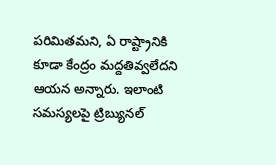పరిమితమని, ఏ రాష్ట్రానికి కూడా కేంద్రం మద్దతివ్వలేదని ఆయన అన్నారు. ఇలాంటి సమస్యలపై ట్రిబ్యునల్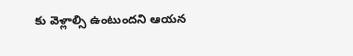కు వెళ్లాల్సి ఉంటుందని ఆయన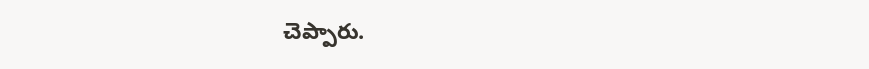చెప్పారు.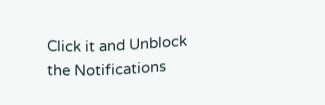Click it and Unblock the Notifications